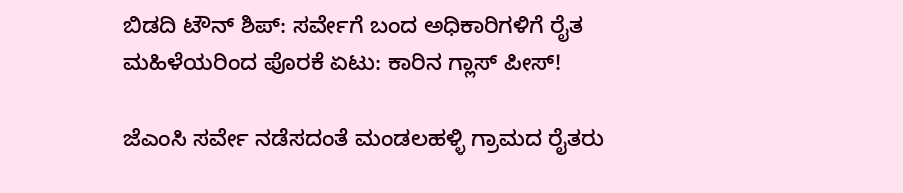ಬಿಡದಿ ಟೌನ್ ಶಿಪ್: ಸರ್ವೇಗೆ ಬಂದ ಅಧಿಕಾರಿಗಳಿಗೆ ರೈತ ಮಹಿಳೆಯರಿಂದ ಪೊರಕೆ ಏಟು: ಕಾರಿನ ಗ್ಲಾಸ್ ಪೀಸ್!

ಜೆಎಂಸಿ ಸರ್ವೇ ನಡೆಸದಂತೆ ಮಂಡಲಹಳ್ಳಿ ಗ್ರಾಮದ ರೈತರು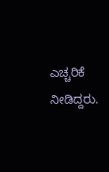ಎಚ್ಚರಿಕೆ ನೀಡಿದ್ದರು.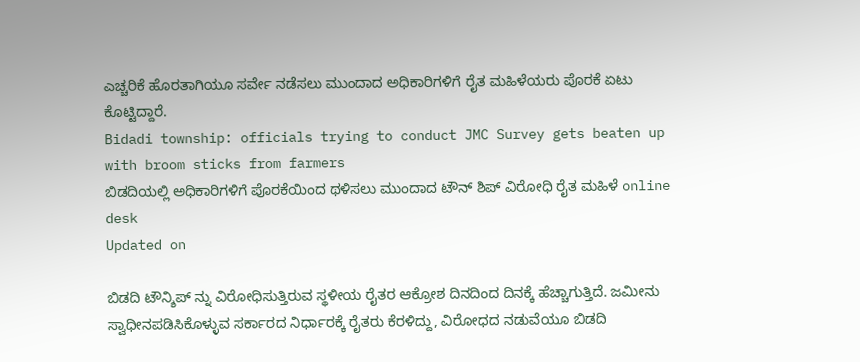ಎಚ್ಚರಿಕೆ ಹೊರತಾಗಿಯೂ ಸರ್ವೇ ನಡೆಸಲು ಮುಂದಾದ ಅಧಿಕಾರಿಗಳಿಗೆ ರೈತ ಮಹಿಳೆಯರು ಪೊರಕೆ ಏಟು ಕೊಟ್ಟಿದ್ದಾರೆ.
Bidadi township: officials trying to conduct JMC Survey gets beaten up with broom sticks from farmers
ಬಿಡದಿಯಲ್ಲಿ ಅಧಿಕಾರಿಗಳಿಗೆ ಪೊರಕೆಯಿಂದ ಥಳಿಸಲು ಮುಂದಾದ ಟೌನ್ ಶಿಪ್ ವಿರೋಧಿ ರೈತ ಮಹಿಳೆ online desk
Updated on

ಬಿಡದಿ ಟೌನ್ಶಿಪ್ ನ್ನು ವಿರೋಧಿಸುತ್ತಿರುವ ಸ್ಥಳೀಯ ರೈತರ ಆಕ್ರೋಶ ದಿನದಿಂದ ದಿನಕ್ಕೆ ಹೆಚ್ಚಾಗುತ್ತಿದೆ. ಜಮೀನು ಸ್ವಾಧೀನಪಡಿಸಿಕೊಳ್ಳುವ ಸರ್ಕಾರದ ನಿರ್ಧಾರಕ್ಕೆ ರೈತರು ಕೆರಳಿದ್ದು, ವಿರೋಧದ ನಡುವೆಯೂ ಬಿಡದಿ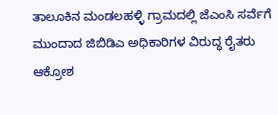ತಾಲೂಕಿನ ಮಂಡಲಹಳ್ಳಿ ಗ್ರಾಮದಲ್ಲಿ ಜೆಎಂಸಿ ಸರ್ವೆಗೆ ಮುಂದಾದ ಜಿಬಿಡಿಎ ಅಧಿಕಾರಿಗಳ ವಿರುದ್ಧ ರೈತರು ಆಕ್ರೋಶ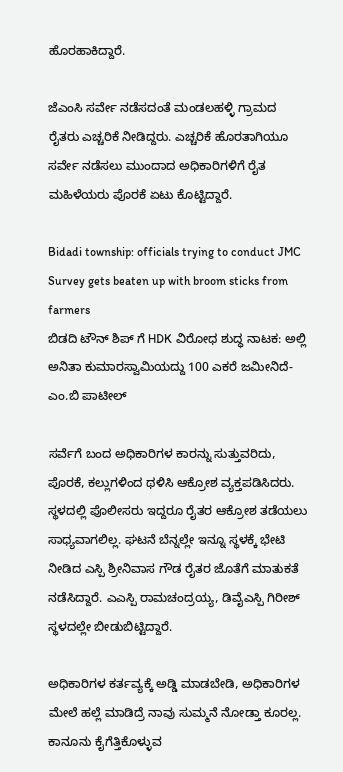ಹೊರಹಾಕಿದ್ದಾರೆ.

ಜೆಎಂಸಿ ಸರ್ವೇ ನಡೆಸದಂತೆ ಮಂಡಲಹಳ್ಳಿ ಗ್ರಾಮದ ರೈತರು ಎಚ್ಚರಿಕೆ ನೀಡಿದ್ದರು. ಎಚ್ಚರಿಕೆ ಹೊರತಾಗಿಯೂ ಸರ್ವೇ ನಡೆಸಲು ಮುಂದಾದ ಅಧಿಕಾರಿಗಳಿಗೆ ರೈತ ಮಹಿಳೆಯರು ಪೊರಕೆ ಏಟು ಕೊಟ್ಟಿದ್ದಾರೆ.

Bidadi township: officials trying to conduct JMC Survey gets beaten up with broom sticks from farmers
ಬಿಡದಿ ಟೌನ್ ಶಿಪ್ ಗೆ HDK ವಿರೋಧ ಶುದ್ಧ ನಾಟಕ: ಅಲ್ಲಿ ಅನಿತಾ ಕುಮಾರಸ್ವಾಮಿಯದ್ದು 100 ಎಕರೆ ಜಮೀನಿದೆ- ಎಂ.ಬಿ ಪಾಟೀಲ್

ಸರ್ವೆಗೆ ಬಂದ ಅಧಿಕಾರಿಗಳ ಕಾರನ್ನು ಸುತ್ತುವರಿದು, ಪೊರಕೆ, ಕಲ್ಲುಗಳಿಂದ ಥಳಿಸಿ ಆಕ್ರೋಶ ವ್ಯಕ್ತಪಡಿಸಿದರು. ಸ್ಥಳದಲ್ಲಿ ಪೊಲೀಸರು ಇದ್ದರೂ ರೈತರ ಆಕ್ರೋಶ ತಡೆಯಲು ಸಾಧ್ಯವಾಗಲಿಲ್ಲ. ಘಟನೆ ಬೆನ್ನಲ್ಲೇ ಇನ್ನೂ ಸ್ಥಳಕ್ಕೆ ಭೇಟಿ ನೀಡಿದ ಎಸ್ಪಿ ಶ್ರೀನಿವಾಸ ಗೌಡ ರೈತರ ಜೊತೆಗೆ ಮಾತುಕತೆ ನಡೆಸಿದ್ದಾರೆ. ಎಎಸ್ಪಿ ರಾಮಚಂದ್ರಯ್ಯ, ಡಿವೈಎಸ್ಪಿ ಗಿರೀಶ್ ಸ್ಥಳದಲ್ಲೇ ಬೀಡುಬಿಟ್ಟಿದ್ದಾರೆ.

ಅಧಿಕಾರಿಗಳ ಕರ್ತವ್ಯಕ್ಕೆ ಅಡ್ಡಿ ಮಾಡಬೇಡಿ, ಅಧಿಕಾರಿಗಳ ಮೇಲೆ ಹಲ್ಲೆ ಮಾಡಿದ್ರೆ ನಾವು ಸುಮ್ಮನೆ ನೋಡ್ತಾ ಕೂರಲ್ಲ. ಕಾನೂನು ಕೈಗೆತ್ತಿಕೊಳ್ಳುವ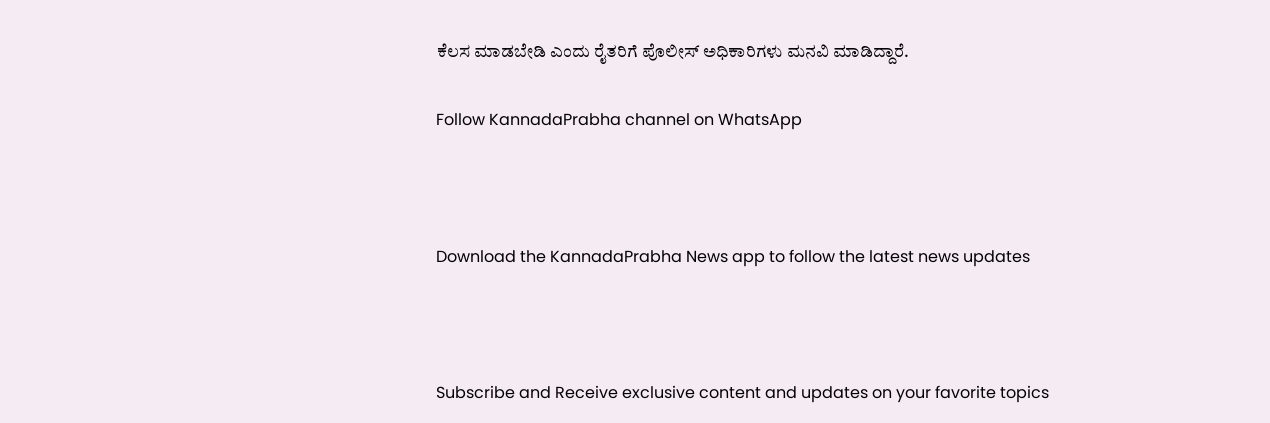ಕೆಲಸ ಮಾಡಬೇಡಿ ಎಂದು ರೈತರಿಗೆ ಪೊಲೀಸ್ ಅಧಿಕಾರಿಗಳು ಮನವಿ ಮಾಡಿದ್ದಾರೆ.

Follow KannadaPrabha channel on WhatsApp



Download the KannadaPrabha News app to follow the latest news updates



Subscribe and Receive exclusive content and updates on your favorite topics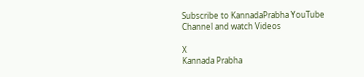Subscribe to KannadaPrabha YouTube Channel and watch Videos

X
Kannada Prabha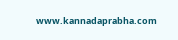www.kannadaprabha.com